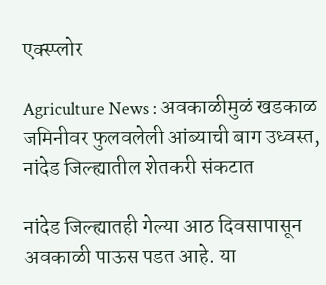एक्स्प्लोर

Agriculture News : अवकाळीमुळं खडकाळ जमिनीवर फुलवलेली आंब्याची बाग उध्वस्त, नांदेड जिल्ह्यातील शेतकरी संकटात

नांदेड जिल्ह्यातही गेल्या आठ दिवसापासून अवकाळी पाऊस पडत आहे. या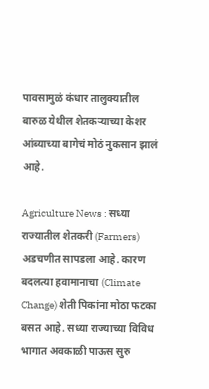पावसामुळं कंधार तालुक्यातील बारुळ येथील शेतकऱ्याच्या केशर आंब्याच्या बागेचं मोठं नुकसान झालं आहे.

Agriculture News : सध्या राज्यातील शेतकरी (Farmers) अडचणीत सापडला आहे. कारण बदलत्या हवामानाचा (Climate Change) शेती पिकांना मोठा फटका बसत आहे. सध्या राज्याच्या विविध भागात अवकाळी पाऊस सुरु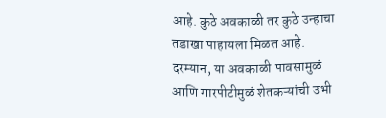आहे. कुठे अवकाळी तर कुठे उन्हाचा तडाखा पाहायला मिळत आहे. दरम्यान, या अवकाळी पावसामुळं आणि गारपीटीमुळं शेतकऱ्यांची उभी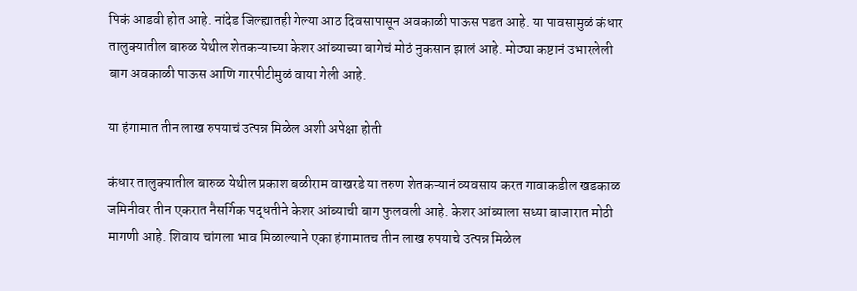पिकं आडवी होत आहे. नांदेड जिल्ह्यातही गेल्या आठ दिवसापासून अवकाळी पाऊस पडत आहे. या पावसामुळं कंधार तालुक्यातील बारुळ येथील शेतकऱ्याच्या केशर आंब्याच्या बागेचं मोठं नुकसान झालं आहे. मोठ्या कष्टानं उभारलेली बाग अवकाळी पाऊस आणि गारपीटीमुळं वाया गेली आहे.

या हंगामात तीन लाख रुपयाचं उत्पन्न मिळेल अशी अपेक्षा होती

कंधार तालुक्यातील बारुळ येथील प्रकाश बळीराम वाखरडे या तरुण शेतकऱ्यानं व्यवसाय करत गावाकडील खडकाळ जमिनीवर तीन एकरात नैसर्गिक पद्धतीने केशर आंब्याची बाग फुलवली आहे. केशर आंब्याला सध्या बाजारात मोठी मागणी आहे. शिवाय चांगला भाव मिळाल्याने एका हंगामातच तीन लाख रुपयाचे उत्पन्न मिळेल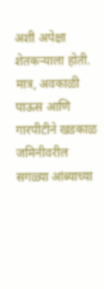अशी अपेक्षा शेतकऱ्याला होती. मात्र, अवकाळी पाऊस आणि गारपीटीने खडकाळ जमिनीवरील सगळ्या आंब्याच्या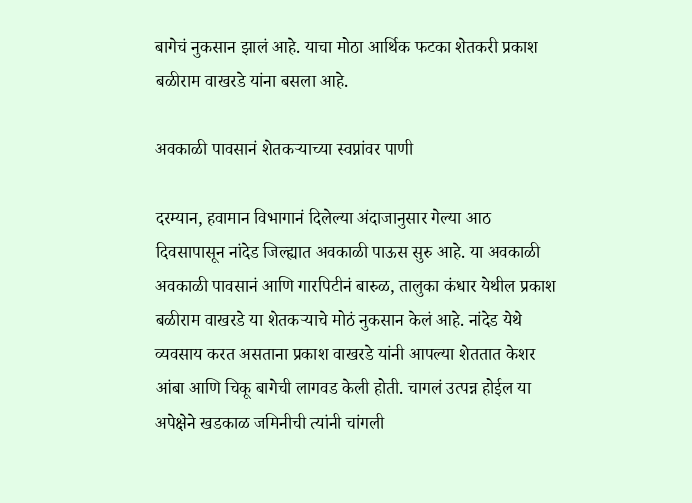बागेचं नुकसान झालं आहे. याचा मोठा आर्थिक फटका शेतकरी प्रकाश बळीराम वाखरडे यांना बसला आहे.

अवकाळी पावसानं शेतकऱ्याच्या स्वप्नांवर पाणी

दरम्यान, हवामान विभागानं दिलेल्या अंदाजानुसार गेल्या आठ दिवसापासून नांदेड जिल्ह्यात अवकाळी पाऊस सुरु आहे. या अवकाळी अवकाळी पावसानं आणि गारपिटीनं बारुळ, तालुका कंधार येथील प्रकाश बळीराम वाखरडे या शेतकऱ्याचे मोठं नुकसान केलं आहे. नांदेड येथे व्यवसाय करत असताना प्रकाश वाखरडे यांनी आपल्या शेततात केशर आंबा आणि चिकू बागेची लागवड केली होती. चागलं उत्पन्न होईल या अपेक्षेने खडकाळ जमिनीची त्यांनी चांगली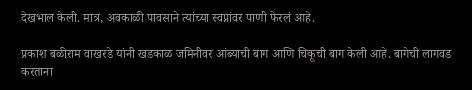देखभाल केली. मात्र, अवकाळी पावसाने त्यांच्या स्वप्नांवर पाणी फेरलं आहे.

प्रकाश बळीराम वाखरडे यांनी खडकाळ जमिनीवर आंब्याची बाग आणि चिकूची बाग केली आहे. बागेची लागवड करताना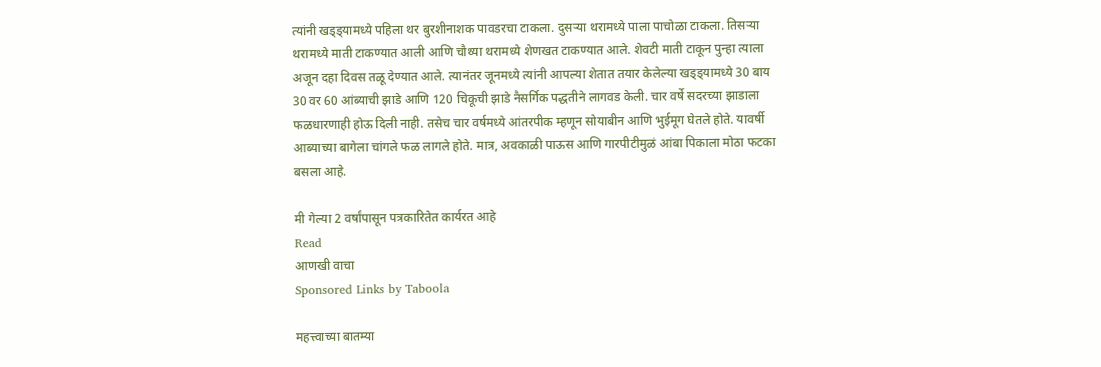त्यांनी खड्ड्यामध्ये पहिला थर बुरशीनाशक पावडरचा टाकला. दुसऱ्या थरामध्ये पाला पाचोळा टाकला. तिसऱ्या थरामध्ये माती टाकण्यात आली आणि चौथ्या थरामध्ये शेणखत टाकण्यात आले. शेवटी माती टाकून पुन्हा त्याला अजून दहा दिवस तळू देण्यात आले. त्यानंतर जूनमध्ये त्यांनी आपल्या शेतात तयार केलेल्या खड्ड्यामध्ये 30 बाय 30 वर 60 आंब्याची झाडे आणि 120 चिकूची झाडे नैसर्गिक पद्धतीने लागवड केली. चार वर्षे सदरच्या झाडाला फळधारणाही होऊ दिली नाही. तसेच चार वर्षमध्ये आंतरपीक म्हणून सोयाबीन आणि भुईमूग घेतले होते. यावर्षी आब्याच्या बागेला चांगले फळ लागले होते. मात्र, अवकाळी पाऊस आणि गारपीटीमुळं आंबा पिकाला मोठा फटका बसला आहे.

मी गेल्या 2 वर्षांपासून पत्रकारितेत कार्यरत आहे
Read
आणखी वाचा
Sponsored Links by Taboola

महत्त्वाच्या बातम्या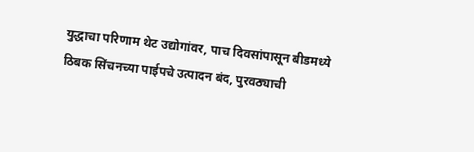युद्धाचा परिणाम थेट उद्योगांवर, पाच दिवसांपासून बीडमध्ये ठिबक सिंचनच्या पाईपचे उत्पादन बंद, पुरवठ्याची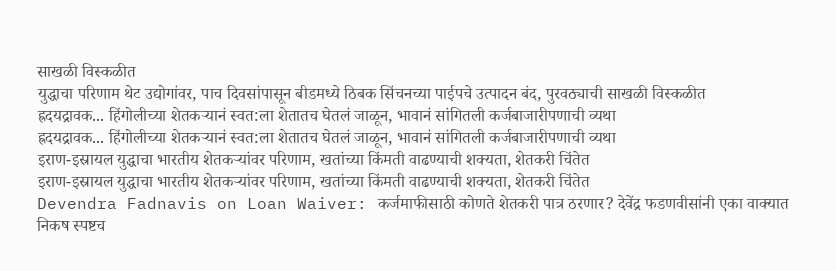साखळी विस्कळीत
युद्धाचा परिणाम थेट उद्योगांवर, पाच दिवसांपासून बीडमध्ये ठिबक सिंचनच्या पाईपचे उत्पादन बंद, पुरवठ्याची साखळी विस्कळीत
ह्रदयद्रावक... हिंगोलीच्या शेतकऱ्यानं स्वत:ला शेतातच घेतलं जाळून, भावानं सांगितली कर्जबाजारीपणाची व्यथा
ह्रदयद्रावक... हिंगोलीच्या शेतकऱ्यानं स्वत:ला शेतातच घेतलं जाळून, भावानं सांगितली कर्जबाजारीपणाची व्यथा
इराण-इस्रायल युद्धाचा भारतीय शेतकऱ्यांवर परिणाम, खतांच्या किंमती वाढण्याची शक्यता, शेतकरी चिंतेत
इराण-इस्रायल युद्धाचा भारतीय शेतकऱ्यांवर परिणाम, खतांच्या किंमती वाढण्याची शक्यता, शेतकरी चिंतेत
Devendra Fadnavis on Loan Waiver: कर्जमाफीसाठी कोणते शेतकरी पात्र ठरणार? देवेंद्र फडणवीसांनी एका वाक्यात निकष स्पष्टच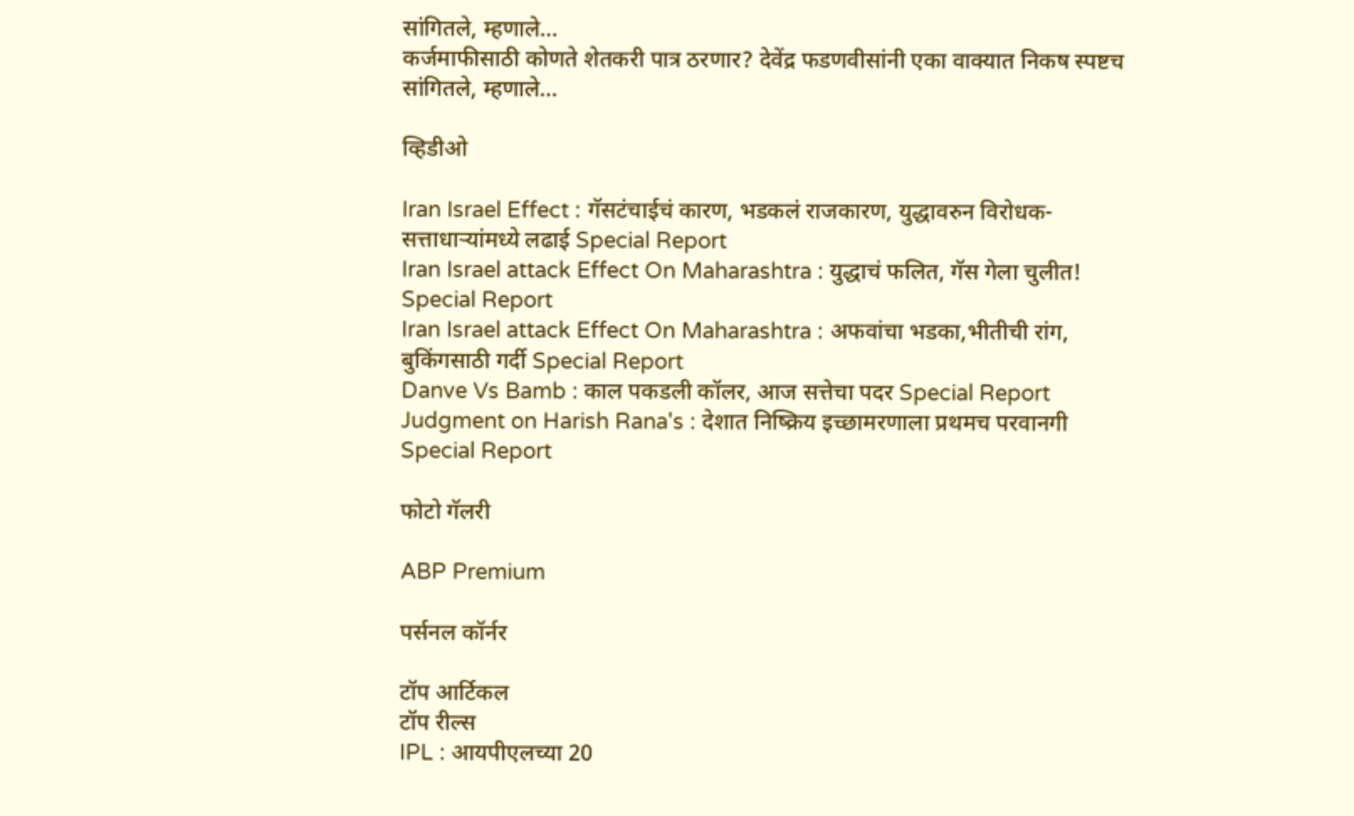सांगितले, म्हणाले...
कर्जमाफीसाठी कोणते शेतकरी पात्र ठरणार? देवेंद्र फडणवीसांनी एका वाक्यात निकष स्पष्टच सांगितले, म्हणाले...

व्हिडीओ

Iran Israel Effect : गॅसटंचाईचं कारण, भडकलं राजकारण, युद्धावरुन विरोधक-सत्ताधाऱ्यांमध्ये लढाई Special Report
Iran Israel attack Effect On Maharashtra : युद्धाचं फलित, गॅस गेला चुलीत! Special Report
Iran Israel attack Effect On Maharashtra : अफवांचा भडका,भीतीची रांग, बुकिंगसाठी गर्दी Special Report
Danve Vs Bamb : काल पकडली कॉलर, आज सत्तेचा पदर Special Report
Judgment on Harish Rana's : देशात निष्क्रिय इच्छामरणाला प्रथमच परवानगी Special Report

फोटो गॅलरी

ABP Premium

पर्सनल कॉर्नर

टॉप आर्टिकल
टॉप रील्स
IPL : आयपीएलच्या 20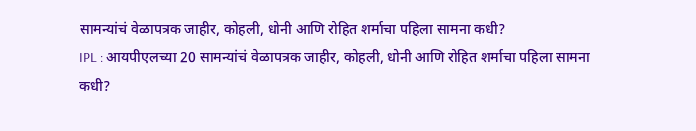सामन्यांचं वेळापत्रक जाहीर, कोहली, धोनी आणि रोहित शर्माचा पहिला सामना कधी?
IPL : आयपीएलच्या 20 सामन्यांचं वेळापत्रक जाहीर, कोहली, धोनी आणि रोहित शर्माचा पहिला सामना कधी?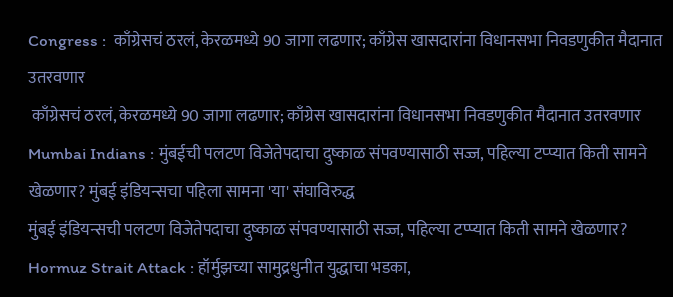Congress :  काँग्रेसचं ठरलं, केरळमध्ये 90 जागा लढणार; काँग्रेस खासदारांना विधानसभा निवडणुकीत मैदानात उतरवणार
 काँग्रेसचं ठरलं, केरळमध्ये 90 जागा लढणार; काँग्रेस खासदारांना विधानसभा निवडणुकीत मैदानात उतरवणार
Mumbai Indians : मुंबईची पलटण विजेतेपदाचा दुष्काळ संपवण्यासाठी सज्ज, पहिल्या टप्प्यात किती सामने खेळणार? मुंबई इंडियन्सचा पहिला सामना 'या' संघाविरुद्ध
मुंबई इंडियन्सची पलटण विजेतेपदाचा दुष्काळ संपवण्यासाठी सज्ज, पहिल्या टप्प्यात किती सामने खेळणार?
Hormuz Strait Attack : हॉर्मुझच्या सामुद्रधुनीत युद्धाचा भडका,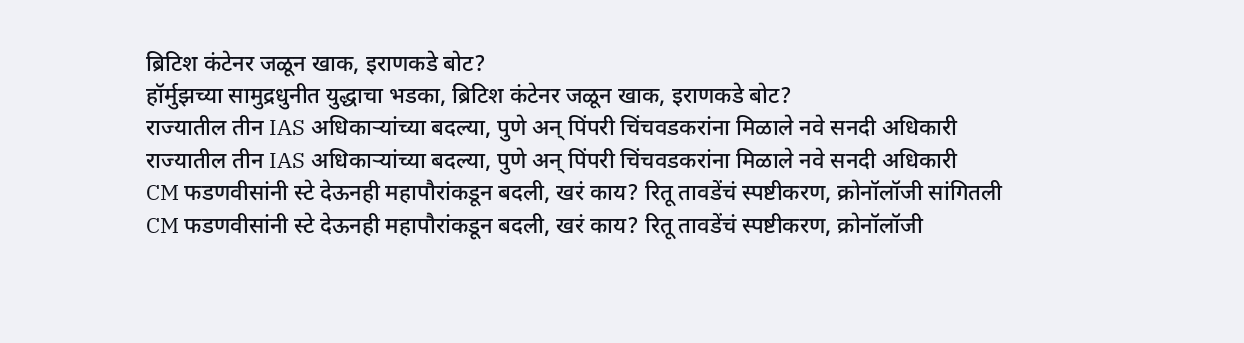ब्रिटिश कंटेनर जळून खाक, इराणकडे बोट?
हॉर्मुझच्या सामुद्रधुनीत युद्धाचा भडका, ब्रिटिश कंटेनर जळून खाक, इराणकडे बोट?
राज्यातील तीन IAS अधिकाऱ्यांच्या बदल्या, पुणे अन् पिंपरी चिंचवडकरांना मिळाले नवे सनदी अधिकारी
राज्यातील तीन IAS अधिकाऱ्यांच्या बदल्या, पुणे अन् पिंपरी चिंचवडकरांना मिळाले नवे सनदी अधिकारी
CM फडणवीसांनी स्टे देऊनही महापौरांकडून बदली, खरं काय? रितू तावडेंचं स्पष्टीकरण, क्रोनॉलॉजी सांगितली
CM फडणवीसांनी स्टे देऊनही महापौरांकडून बदली, खरं काय? रितू तावडेंचं स्पष्टीकरण, क्रोनॉलॉजी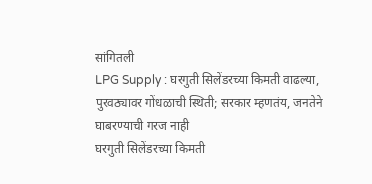सांगितली
LPG Supply : घरगुती सिलेंडरच्या किमती वाढल्या, पुरवठ्यावर गोंधळाची स्थिती; सरकार म्हणतंय, जनतेने घाबरण्याची गरज नाही
घरगुती सिलेंडरच्या किमती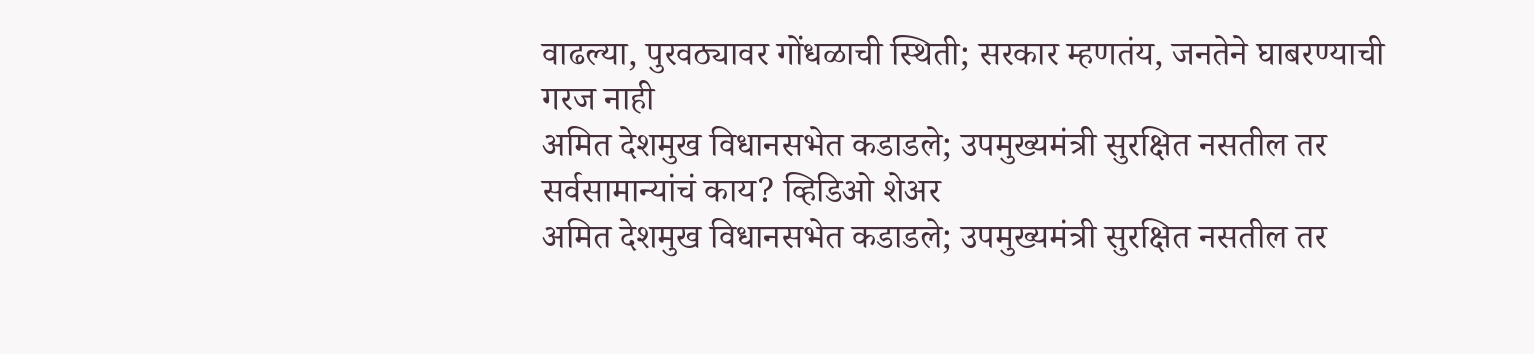वाढल्या, पुरवठ्यावर गोंधळाची स्थिती; सरकार म्हणतंय, जनतेने घाबरण्याची गरज नाही
अमित देशमुख विधानसभेत कडाडले; उपमुख्यमंत्री सुरक्षित नसतील तर सर्वसामान्यांचं काय? व्हिडिओ शेअर
अमित देशमुख विधानसभेत कडाडले; उपमुख्यमंत्री सुरक्षित नसतील तर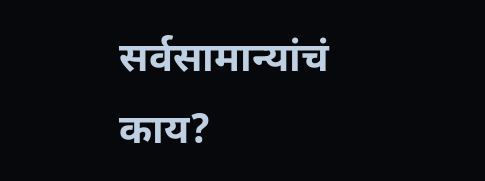सर्वसामान्यांचं काय?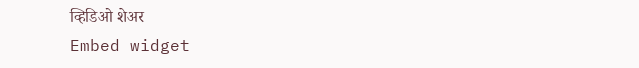व्हिडिओ शेअर
Embed widget